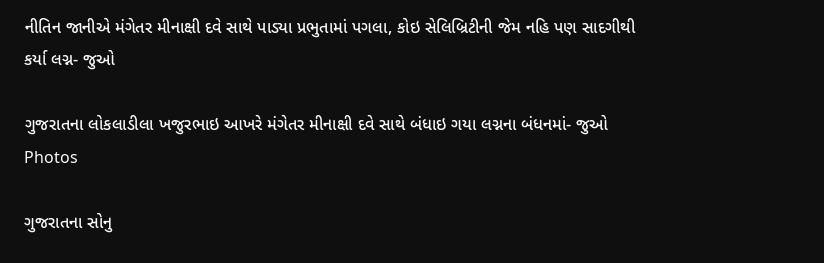નીતિન જાનીએ મંગેતર મીનાક્ષી દવે સાથે પાડ્યા પ્રભુતામાં પગલા, કોઇ સેલિબ્રિટીની જેમ નહિ પણ સાદગીથી કર્યા લગ્ન- જુઓ

ગુજરાતના લોકલાડીલા ખજુરભાઇ આખરે મંગેતર મીનાક્ષી દવે સાથે બંધાઇ ગયા લગ્નના બંધનમાં- જુઓ Photos

ગુજરાતના સોનુ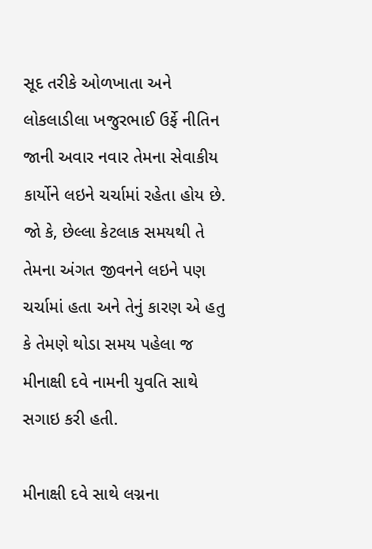સૂદ તરીકે ઓળખાતા અને લોકલાડીલા ખજુરભાઈ ઉર્ફે નીતિન જાની અવાર નવાર તેમના સેવાકીય કાર્યોને લઇને ચર્ચામાં રહેતા હોય છે. જો કે, છેલ્લા કેટલાક સમયથી તે તેમના અંગત જીવનને લઇને પણ ચર્ચામાં હતા અને તેનું કારણ એ હતુ કે તેમણે થોડા સમય પહેલા જ મીનાક્ષી દવે નામની યુવતિ સાથે સગાઇ કરી હતી.

મીનાક્ષી દવે સાથે લગ્નના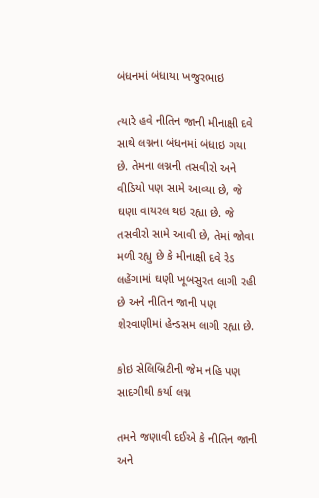બંધનમાં બંધાયા ખજુરભાઇ

ત્યારે હવે નીતિન જાની મીનાક્ષી દવે સાથે લગ્નના બંધનમાં બંધાઇ ગયા છે. તેમના લગ્નની તસવીરો અને વીડિયો પણ સામે આવ્યા છે, જે ઘણા વાયરલ થઇ રહ્યા છે. જે તસવીરો સામે આવી છે, તેમાં જોવા મળી રહ્યુ છે કે મીનાક્ષી દવે રેડ લહેંગામાં ઘણી ખૂબસુરત લાગી રહી છે અને નીતિન જાની પણ શેરવાણીમાં હેન્ડસમ લાગી રહ્યા છે.

કોઇ સેલિબ્રિટીની જેમ નહિ પણ સાદગીથી કર્યા લગ્ન

તમને જણાવી દઈએ કે નીતિન જાની અને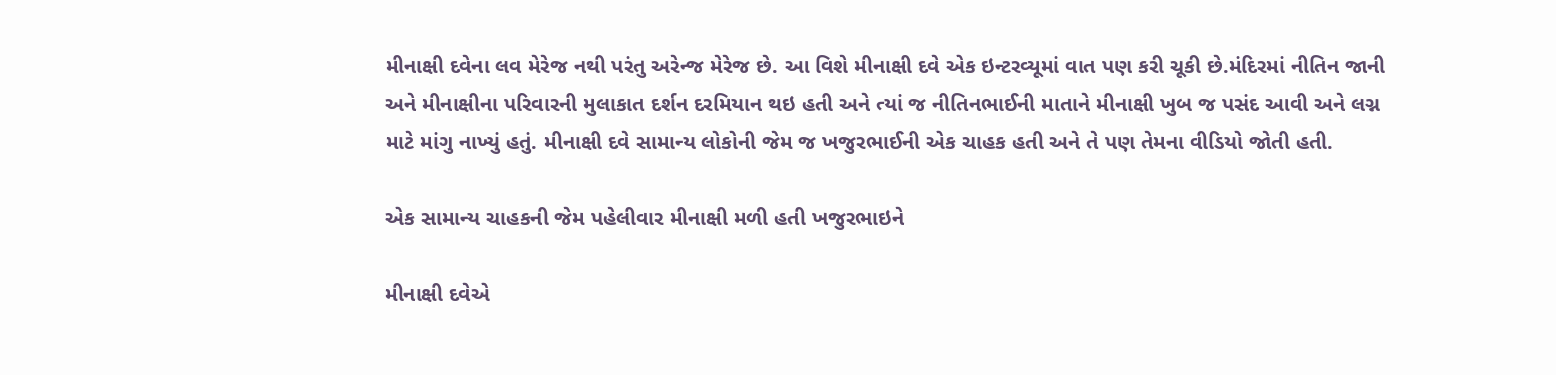મીનાક્ષી દવેના લવ મેરેજ નથી પરંતુ અરેન્જ મેરેજ છે. આ વિશે મીનાક્ષી દવે એક ઇન્ટરવ્યૂમાં વાત પણ કરી ચૂકી છે.મંદિરમાં નીતિન જાની અને મીનાક્ષીના પરિવારની મુલાકાત દર્શન દરમિયાન થઇ હતી અને ત્યાં જ નીતિનભાઈની માતાને મીનાક્ષી ખુબ જ પસંદ આવી અને લગ્ન માટે માંગુ નાખ્યું હતું. મીનાક્ષી દવે સામાન્ય લોકોની જેમ જ ખજુરભાઈની એક ચાહક હતી અને તે પણ તેમના વીડિયો જોતી હતી.

એક સામાન્ય ચાહકની જેમ પહેલીવાર મીનાક્ષી મળી હતી ખજુરભાઇને

મીનાક્ષી દવેએ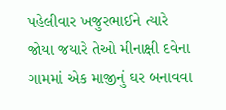પહેલીવાર ખજુરભાઈને ત્યારે જોયા જયારે તેઓ મીનાક્ષી દવેના ગામમાં એક માજીનું ઘર બનાવવા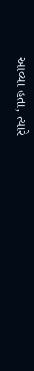આવ્યા હતા, ત્યારે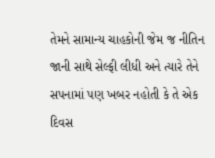તેમને સામાન્ય ચાહકોની જેમ જ નીતિન જાની સાથે સેલ્ફી લીધી અને ત્યારે તેને સપનામાં પણ ખબર નહોતી કે તે એક દિવસ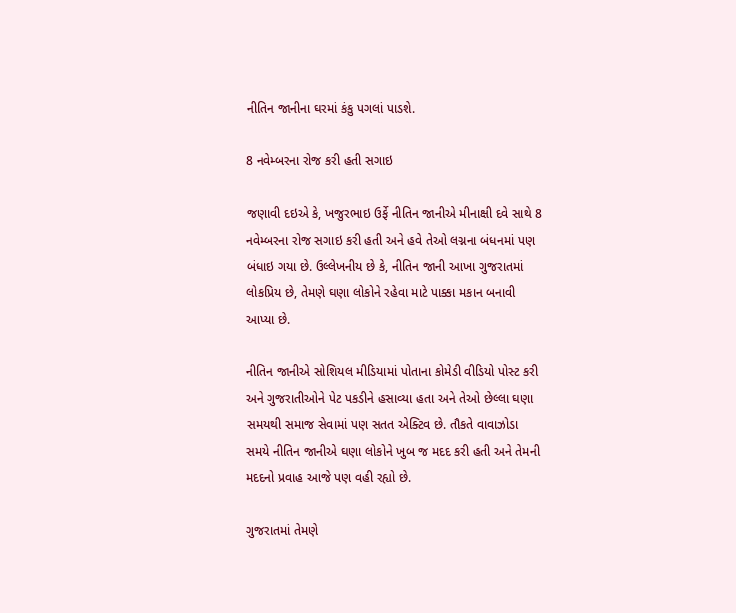નીતિન જાનીના ઘરમાં કંકુ પગલાં પાડશે.

8 નવેમ્બરના રોજ કરી હતી સગાઇ

જણાવી દઇએ કે, ખજુરભાઇ ઉર્ફે નીતિન જાનીએ મીનાક્ષી દવે સાથે 8 નવેમ્બરના રોજ સગાઇ કરી હતી અને હવે તેઓ લગ્નના બંધનમાં પણ બંધાઇ ગયા છે. ઉલ્લેખનીય છે કે, નીતિન જાની આખા ગુજરાતમાં લોકપ્રિય છે, તેમણે ઘણા લોકોને રહેવા માટે પાક્કા મકાન બનાવી આપ્યા છે.

નીતિન જાનીએ સોશિયલ મીડિયામાં પોતાના કોમેડી વીડિયો પોસ્ટ કરી અને ગુજરાતીઓને પેટ પકડીને હસાવ્યા હતા અને તેઓ છેલ્લા ઘણા સમયથી સમાજ સેવામાં પણ સતત એક્ટિવ છે. તૌકતે વાવાઝોડા સમયે નીતિન જાનીએ ઘણા લોકોને ખુબ જ મદદ કરી હતી અને તેમની મદદનો પ્રવાહ આજે પણ વહી રહ્યો છે.

ગુજરાતમાં તેમણે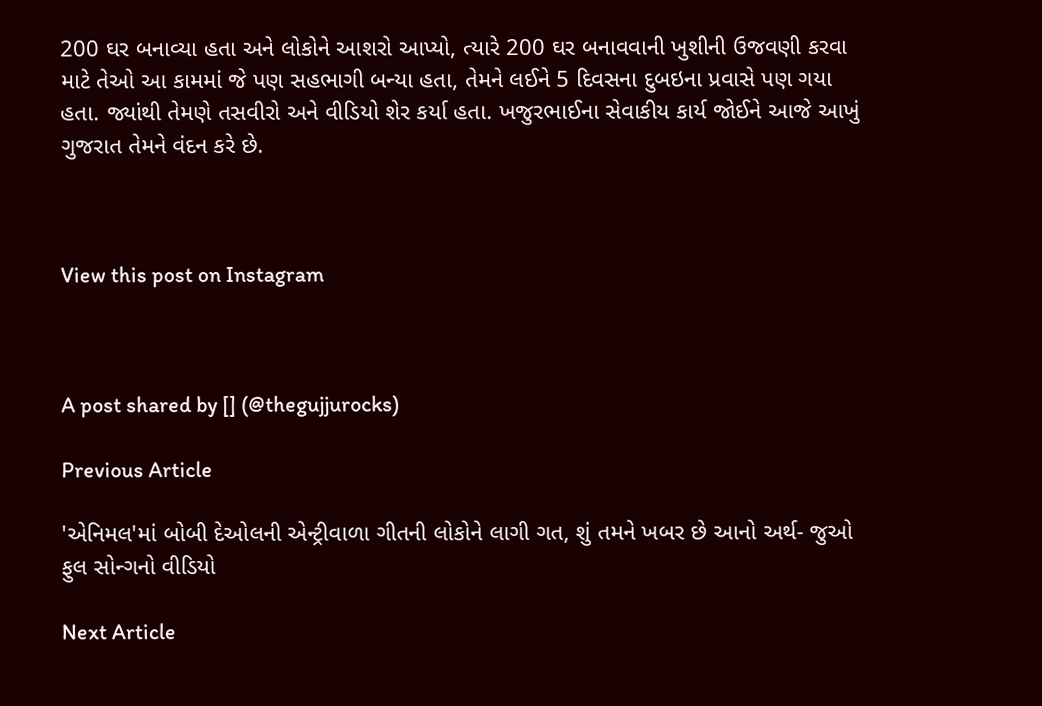200 ઘર બનાવ્યા હતા અને લોકોને આશરો આપ્યો, ત્યારે 200 ઘર બનાવવાની ખુશીની ઉજવણી કરવા માટે તેઓ આ કામમાં જે પણ સહભાગી બન્યા હતા, તેમને લઈને 5 દિવસના દુબઇના પ્રવાસે પણ ગયા હતા. જ્યાંથી તેમણે તસવીરો અને વીડિયો શેર કર્યા હતા. ખજુરભાઈના સેવાકીય કાર્ય જોઈને આજે આખું ગુજરાત તેમને વંદન કરે છે.



View this post on Instagram



A post shared by [] (@thegujjurocks)

Previous Article

'એનિમલ'માં બોબી દેઓલની એન્ટ્રીવાળા ગીતની લોકોને લાગી ગત, શું તમને ખબર છે આનો અર્થ- જુઓ ફુલ સોન્ગનો વીડિયો

Next Article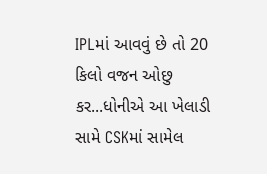IPLમાં આવવું છે તો 20 કિલો વજન ઓછુ કર...ધોનીએ આ ખેલાડી સામે CSKમાં સામેલ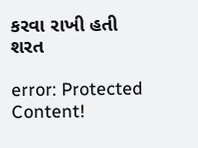કરવા રાખી હતી શરત

error: Protected Content!